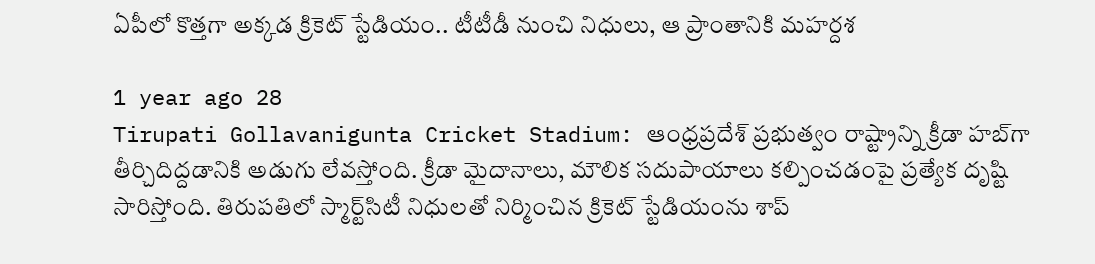ఏపీలో కొత్తగా అక్కడ క్రికెట్ స్టేడియం.. టీటీడీ నుంచి నిధులు, ఆ ప్రాంతానికి మహర్దశ

1 year ago 28
Tirupati Gollavanigunta Cricket Stadium: ఆంధ్రప్రదేశ్ ప్రభుత్వం రాష్ట్రాన్ని క్రీడా హబ్‌గా తీర్చిదిద్దడానికి అడుగు లేవస్తోంది. క్రీడా మైదానాలు, మౌలిక సదుపాయాలు కల్పించడంపై ప్రత్యేక దృష్టి సారిస్తోంది. తిరుపతిలో స్మార్ట్‌సిటీ నిధులతో నిర్మించిన క్రికెట్‌ స్టేడియంను శాప్‌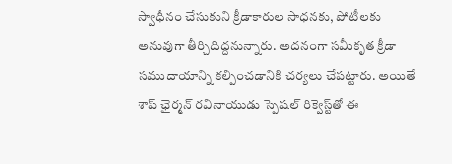స్వాధీనం చేసుకుని క్రీడాకారుల సాధనకు, పోటీలకు అనువుగా తీర్చిదిద్దనున్నారు. అదనంగా సమీకృత క్రీడా సముదాయాన్ని కల్పించడానికి చర్యలు చేపట్టారు. అయితే శాప్ ఛైర్మన్ రవినాయుడు స్పెషల్ రిక్వెస్ట్‌తో ఈ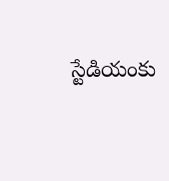స్టేడియంకు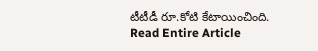టీటీడీ రూ.కోటి కేటాయించింది.
Read Entire Article